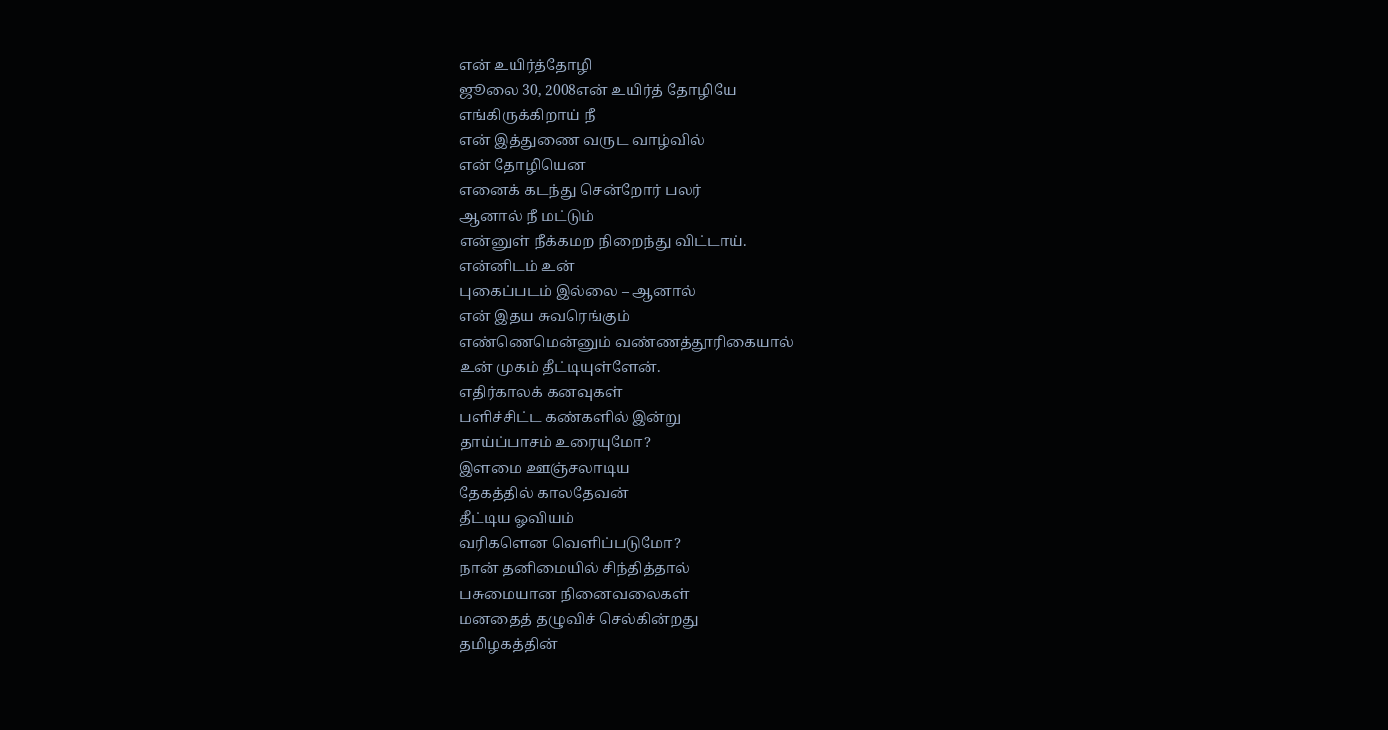என் உயிர்த்தோழி
ஜூலை 30, 2008என் உயிர்த் தோழியே
எங்கிருக்கிறாய் நீ
என் இத்துணை வருட வாழ்வில்
என் தோழியென
எனைக் கடந்து சென்றோர் பலர்
ஆனால் நீ மட்டும்
என்னுள் நீக்கமற நிறைந்து விட்டாய்.
என்னிடம் உன்
புகைப்படம் இல்லை – ஆனால்
என் இதய சுவரெங்கும்
எண்ணெமென்னும் வண்ணத்தூரிகையால்
உன் முகம் தீட்டியுள்ளேன்.
எதிர்காலக் கனவுகள்
பளிச்சிட்ட கண்களில் இன்று
தாய்ப்பாசம் உரையுமோ?
இளமை ஊஞ்சலாடிய
தேகத்தில் காலதேவன்
தீட்டிய ஓவியம்
வரிகளென வெளிப்படுமோ?
நான் தனிமையில் சிந்தித்தால்
பசுமையான நினைவலைகள்
மனதைத் தழுவிச் செல்கின்றது
தமிழகத்தின்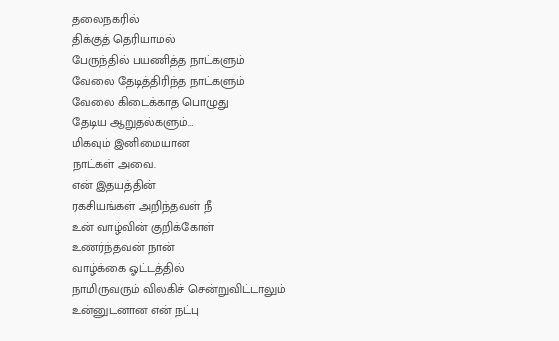தலைநகரில்
திக்குத் தெரியாமல்
பேருந்தில் பயணித்த நாட்களும்
வேலை தேடித்திரிந்த நாட்களும்
வேலை கிடைக்காத பொழுது
தேடிய ஆறுதல்களும்…
மிகவும் இனிமையான
நாட்கள் அவை.
என் இதயத்தின்
ரகசியங்கள் அறிந்தவள் நீ
உன் வாழ்வின் குறிக்கோள்
உணர்ந்தவன் நான்
வாழ்க்கை ஓட்டத்தில்
நாமிருவரும் விலகிச் சென்றுவிட்டாலும்
உன்னுடனான என் நட்பு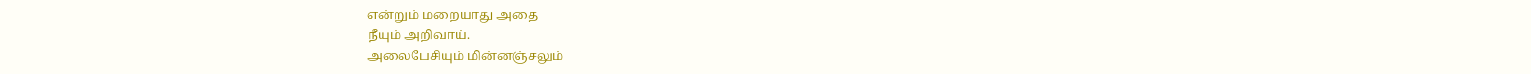என்றும் மறையாது அதை
நீயும் அறிவாய்.
அலைபேசியும் மின்னஞ்சலும்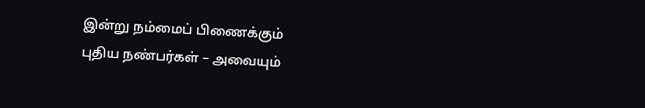இன்று நம்மைப் பிணைக்கும்
புதிய நண்பர்கள் – அவையும்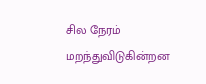சில நேரம் மறந்துவிடுகின்றன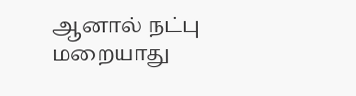ஆனால் நட்பு மறையாது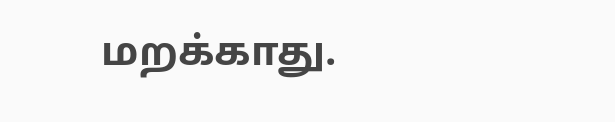மறக்காது.